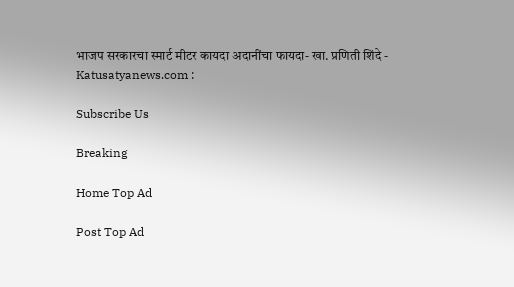भाजप सरकारचा स्मार्ट मीटर कायदा अदानींचा फायदा- खा. प्रणिती शिंदे - Katusatyanews.com :

Subscribe Us

Breaking

Home Top Ad

Post Top Ad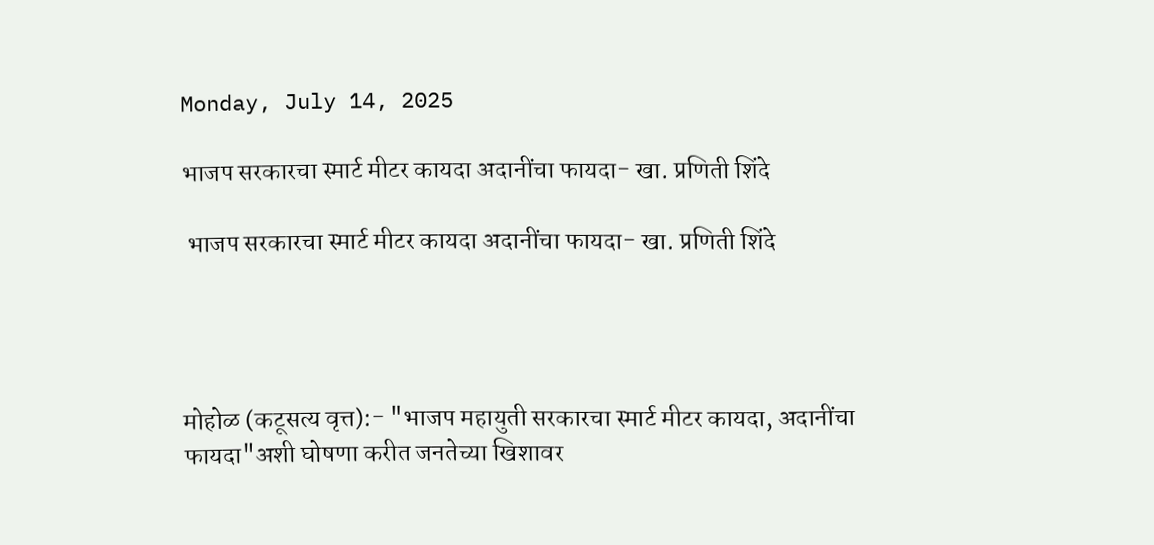Monday, July 14, 2025

भाजप सरकारचा स्मार्ट मीटर कायदा अदानींचा फायदा- खा. प्रणिती शिंदे

 भाजप सरकारचा स्मार्ट मीटर कायदा अदानींचा फायदा- खा. प्रणिती शिंदे




मोहोळ (कटूसत्य वृत्त):- "भाजप महायुती सरकारचा स्मार्ट मीटर कायदा, अदानींचा फायदा"अशी घोषणा करीत जनतेच्या खिशावर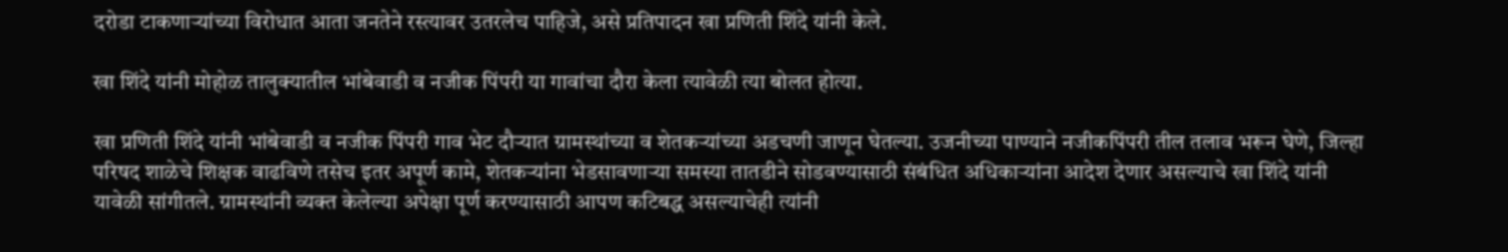दरोडा टाकणाऱ्यांच्या विरोधात आता जनतेने रस्त्यावर उतरलेच पाहिजे, असे प्रतिपादन खा प्रणिती शिंदे यांनी केले.

खा शिंदे यांनी मोहोळ तालुक्यातील भांबेवाडी व नजीक पिंपरी या गावांचा दौरा केला त्यावेळी त्या बोलत होत्या.

खा प्रणिती शिंदे यांनी भांबेवाडी व नजीक पिंपरी गाव भेट दौऱ्यात ग्रामस्थांच्या व शेतकऱ्यांच्या अडचणी जाणून घेतल्या. उजनीच्या पाण्याने नजीकपिंपरी तील तलाव भरून घेणे, जिल्हा परिषद शाळेचे शिक्षक वाढविणे तसेच इतर अपूर्ण कामे, शेतकऱ्यांना भेडसावणाऱ्या समस्या तातडीने सोडवण्यासाठी संबंधित अधिकाऱ्यांना आदेश देणार असल्याचे खा शिंदे यांनी यावेळी सांगीतले. ग्रामस्थांनी व्यक्त केलेल्या अपेक्षा पूर्ण करण्यासाठी आपण कटिबद्ध असल्याचेही त्यांनी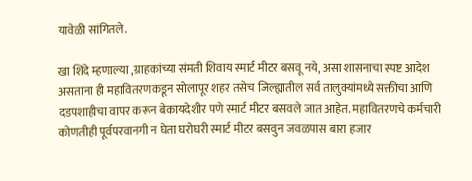यावेळी सांगितले.

खा शिंदे म्हणाल्या ,ग्राहकांच्या संमती शिवाय स्मार्ट मीटर बसवू नये, असा शासनाचा स्पष्ट आदेश असताना ही महावितरणकडून सोलापूर शहर तसेच जिल्ह्यातील सर्व तालुक्यांमध्ये सक्तीचा आणि दडपशाहीचा वापर करून बेकायदेशीर पणे स्मार्ट मीटर बसवले जात आहेत. महावितरणचे कर्मचारी कोणतीही पूर्वपरवानगी न घेता घरोघरी स्मार्ट मीटर बसवुन जवळपास बारा हजार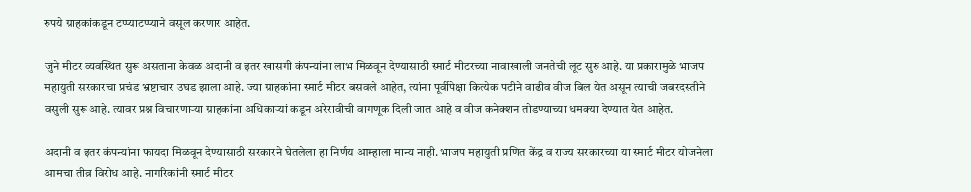रुपये ग्राहकांकडून टप्प्याटप्प्याने वसूल करणार आहेत.

जुने मीटर व्यवस्थित सुरू असताना केवळ अदानी व इतर खासगी कंपन्यांना लाभ मिळवून देण्यासाठी स्मार्ट मीटरच्या नावाखाली जनतेची लूट सुरु आहे. या प्रकारामुळे भाजप महायुती सरकारचा प्रचंड भ्रष्टाचार उघड झाला आहे. ज्या ग्राहकांना स्मार्ट मीटर बसवले आहेत, त्यांना पूर्वीपेक्षा कित्येक पटीने वाढीव वीज बिल येत असून त्याची जबरदस्तीने वसुली सुरू आहे. त्यावर प्रश्न विचारणाऱ्या ग्राहकांना अधिकाऱ्यां कडून अरेरावीची वागणूक दिली जात आहे व वीज कनेक्शन तोडण्याच्या धमक्या देण्यात येत आहेत.

अदानी व इतर कंपन्यांना फायदा मिळवून देण्यासाठी सरकारने घेतलेला हा निर्णय आम्हाला मान्य नाही. भाजप महायुती प्रणित केंद्र व राज्य सरकारच्या या स्मार्ट मीटर योजनेला आमचा तीव्र विरोध आहे. नागरिकांनी स्मार्ट मीटर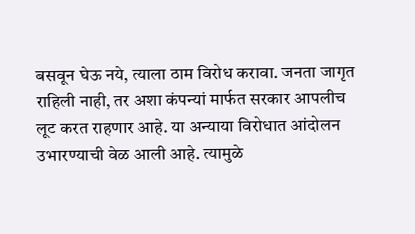बसवून घेऊ नये, त्याला ठाम विरोध करावा. जनता जागृत राहिली नाही, तर अशा कंपन्यां मार्फत सरकार आपलीच लूट करत राहणार आहे. या अन्याया विरोधात आंदोलन उभारण्याची वेळ आली आहे. त्यामुळे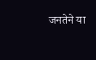जनतेने या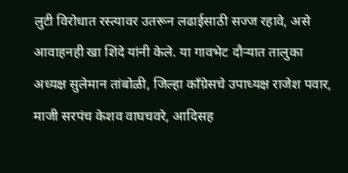लुटी विरोधात रस्त्यावर उतरून लढाईसाठी सज्ज रहावे, असे आवाहनही खा शिंदे यांनी केले. या गावभेट दौऱ्यात तालुका अध्यक्ष सुलेमान तांबोळी, जिल्हा काँग्रेसचे उपाध्यक्ष राजेश पवार, माजी सरपंच केशव वाघचवरे, आदिसह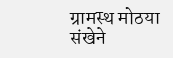ग्रामस्थ मोठया संखेने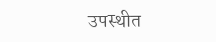उपस्थीत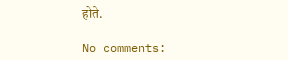होते.

No comments: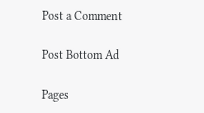Post a Comment

Post Bottom Ad

Pages